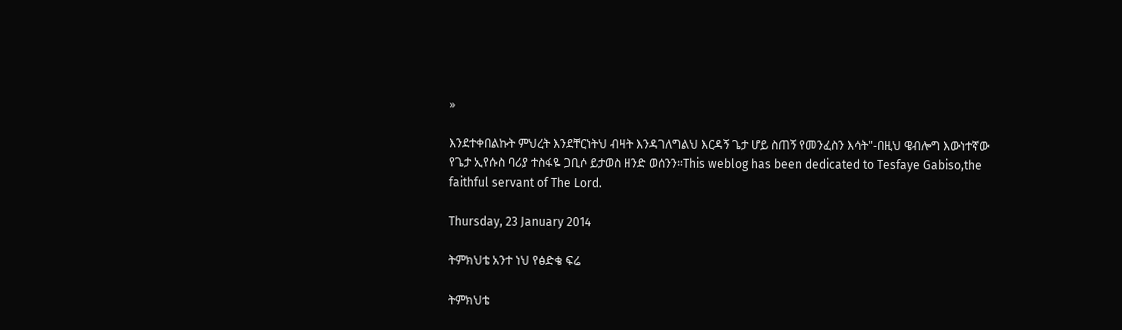»

እንደተቀበልኩት ምህረት እንደቸርነትህ ብዛት እንዳገለግልህ እርዳኝ ጌታ ሆይ ስጠኝ የመንፈስን እሳት"-በዚህ ዌብሎግ እውነተኛው የጌታ ኢየሱስ ባሪያ ተስፋዬ ጋቢሶ ይታወስ ዘንድ ወሰንን።This weblog has been dedicated to Tesfaye Gabiso,the faithful servant of The Lord.

Thursday, 23 January 2014

ትምክህቴ አንተ ነህ የፅድቄ ፍሬ

ትምክህቴ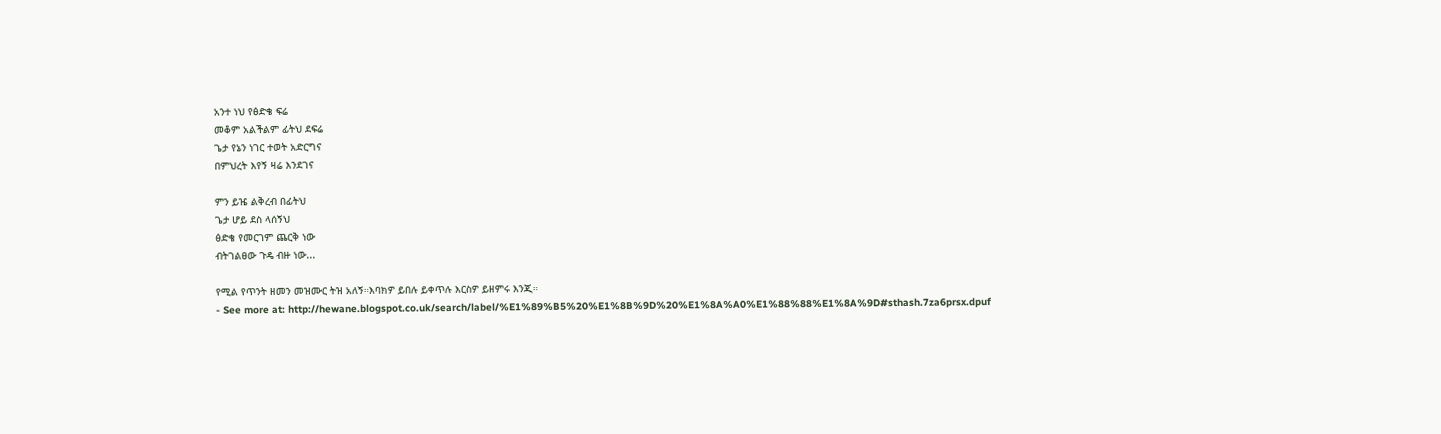አንተ ነህ የፅድቄ ፍሬ
መቆም አልችልም ፊትህ ደፍሬ
ጌታ የኔን ነገር ተወት አድርግና
በምህረት እየኝ ዛሬ እንደገና

ምን ይዤ ልቅረብ በፊትህ
ጌታ ሆይ ደስ ላሰኝህ
ፅድቄ የመርገም ጨርቅ ነው
ብትገልፀው ጉዴ ብዙ ነው...

የሚል የጥንት ዘመን መዝሙር ትዝ አለኝ።እባክዎ ይበሉ ይቀጥሉ እርስዎ ይዘምሩ እንጂ።
- See more at: http://hewane.blogspot.co.uk/search/label/%E1%89%B5%20%E1%8B%9D%20%E1%8A%A0%E1%88%88%E1%8A%9D#sthash.7za6prsx.dpuf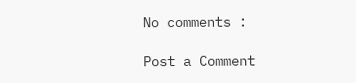No comments :

Post a Comment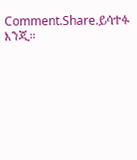Comment.Share.ይሳተፉ እንጂ።